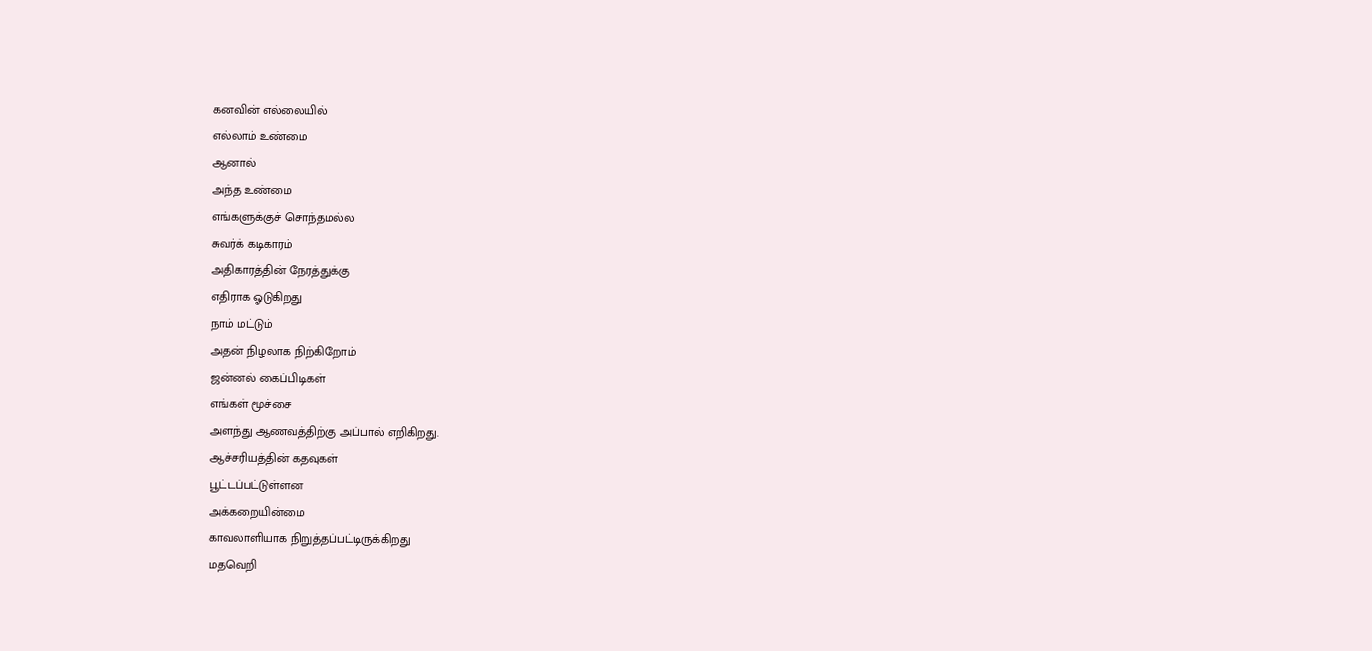கனவின் எல்லையில்
எல்லாம் உண்மை
ஆனால்
அந்த உண்மை
எங்களுக்குச் சொந்தமல்ல
சுவர்க் கடிகாரம்
அதிகாரத்தின் நேரத்துக்கு
எதிராக ஓடுகிறது
நாம் மட்டும்
அதன் நிழலாக நிற்கிறோம்
ஜன்னல் கைப்பிடிகள்
எங்கள் மூச்சை
அளந்து ஆணவத்திற்கு அப்பால் எறிகிறது.
ஆச்சரியத்தின் கதவுகள்
பூட்டப்பட்டுள்ளன
அக்கறையின்மை
காவலாளியாக நிறுத்தப்பட்டிருக்கிறது
மதவெறி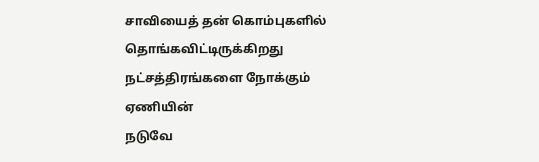சாவியைத் தன் கொம்புகளில் தொங்கவிட்டிருக்கிறது
நட்சத்திரங்களை நோக்கும்
ஏணியின்
நடுவே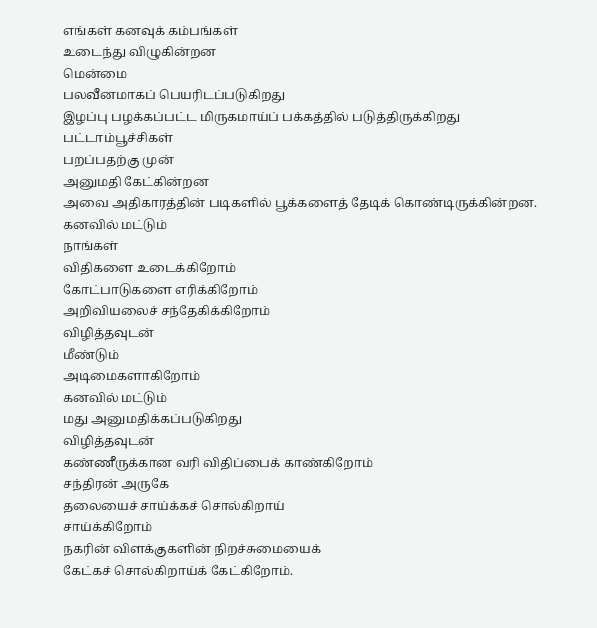எங்கள் கனவுக் கம்பங்கள்
உடைந்து விழுகின்றன
மென்மை
பலவீனமாகப் பெயரிடப்படுகிறது
இழப்பு பழக்கப்பட்ட மிருகமாய்ப் பக்கத்தில் படுத்திருக்கிறது
பட்டாம்பூச்சிகள்
பறப்பதற்கு முன்
அனுமதி கேட்கின்றன
அவை அதிகாரத்தின் படிகளில் பூக்களைத் தேடிக் கொண்டிருக்கின்றன.
கனவில் மட்டும்
நாங்கள்
விதிகளை உடைக்கிறோம்
கோட்பாடுகளை எரிக்கிறோம்
அறிவியலைச் சந்தேகிக்கிறோம்
விழித்தவுடன்
மீண்டும்
அடிமைகளாகிறோம்
கனவில் மட்டும்
மது அனுமதிக்கப்படுகிறது
விழித்தவுடன்
கண்ணீருக்கான வரி விதிப்பைக் காண்கிறோம்
சந்திரன் அருகே
தலையைச் சாய்க்கச் சொல்கிறாய்
சாய்க்கிறோம்
நகரின் விளக்குகளின் நிறச்சுமையைக்
கேட்கச் சொல்கிறாய்க் கேட்கிறோம்.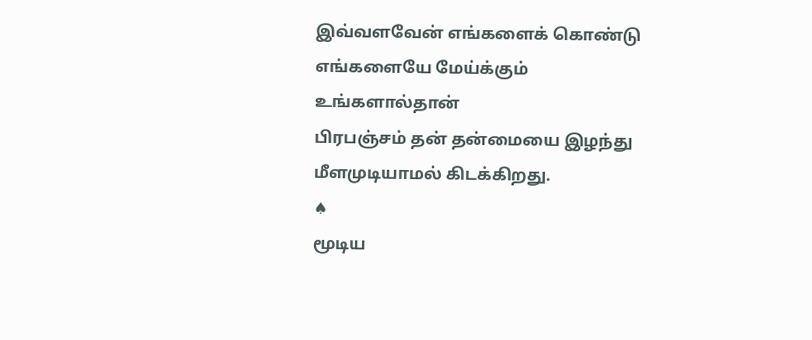இவ்வளவேன் எங்களைக் கொண்டு எங்களையே மேய்க்கும்
உங்களால்தான்
பிரபஞ்சம் தன் தன்மையை இழந்து
மீளமுடியாமல் கிடக்கிறது.
♠
மூடிய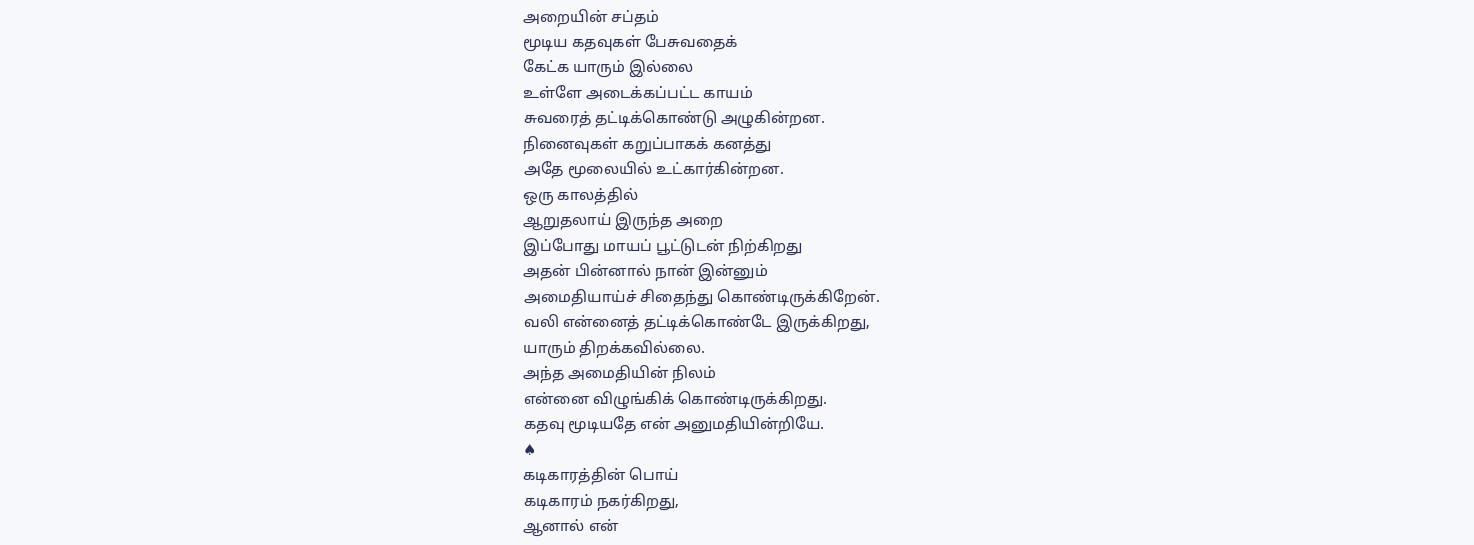அறையின் சப்தம்
மூடிய கதவுகள் பேசுவதைக்
கேட்க யாரும் இல்லை
உள்ளே அடைக்கப்பட்ட காயம்
சுவரைத் தட்டிக்கொண்டு அழுகின்றன.
நினைவுகள் கறுப்பாகக் கனத்து
அதே மூலையில் உட்கார்கின்றன.
ஒரு காலத்தில்
ஆறுதலாய் இருந்த அறை
இப்போது மாயப் பூட்டுடன் நிற்கிறது
அதன் பின்னால் நான் இன்னும்
அமைதியாய்ச் சிதைந்து கொண்டிருக்கிறேன்.
வலி என்னைத் தட்டிக்கொண்டே இருக்கிறது,
யாரும் திறக்கவில்லை.
அந்த அமைதியின் நிலம்
என்னை விழுங்கிக் கொண்டிருக்கிறது.
கதவு மூடியதே என் அனுமதியின்றியே.
♠
கடிகாரத்தின் பொய்
கடிகாரம் நகர்கிறது,
ஆனால் என்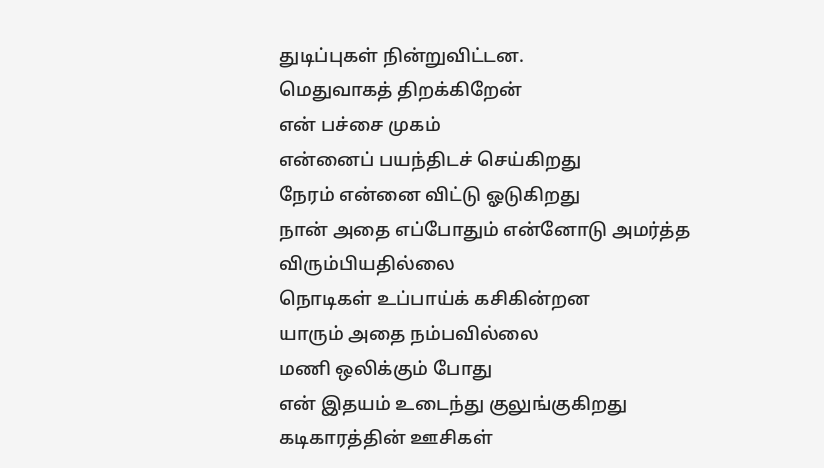துடிப்புகள் நின்றுவிட்டன.
மெதுவாகத் திறக்கிறேன்
என் பச்சை முகம்
என்னைப் பயந்திடச் செய்கிறது
நேரம் என்னை விட்டு ஓடுகிறது
நான் அதை எப்போதும் என்னோடு அமர்த்த விரும்பியதில்லை
நொடிகள் உப்பாய்க் கசிகின்றன
யாரும் அதை நம்பவில்லை
மணி ஒலிக்கும் போது
என் இதயம் உடைந்து குலுங்குகிறது
கடிகாரத்தின் ஊசிகள்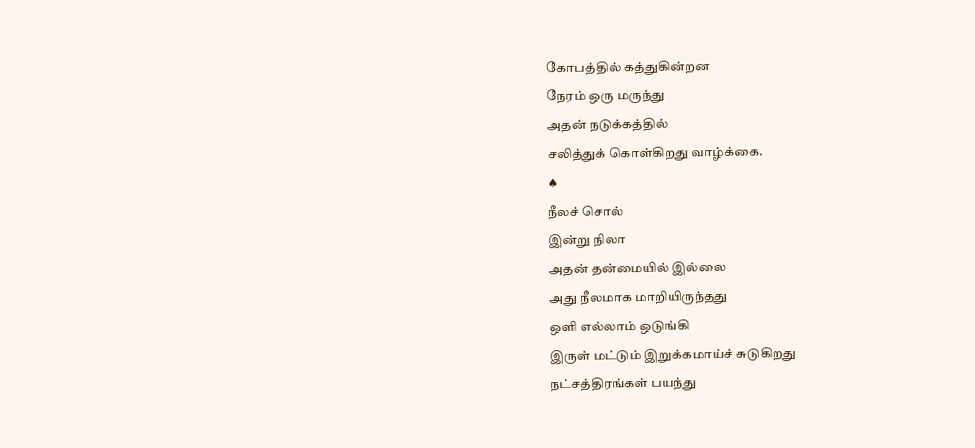கோபத்தில் கத்துகின்றன
நேரம் ஒரு மருந்து
அதன் நடுக்கத்தில்
சலித்துக் கொள்கிறது வாழ்க்கை.
♠
நீலச் சொல்
இன்று நிலா
அதன் தன்மையில் இல்லை
அது நீலமாக மாறியிருந்தது
ஒளி எல்லாம் ஒடுங்கி
இருள் மட்டும் இறுக்கமாய்ச் சுடுகிறது
நட்சத்திரங்கள் பயந்து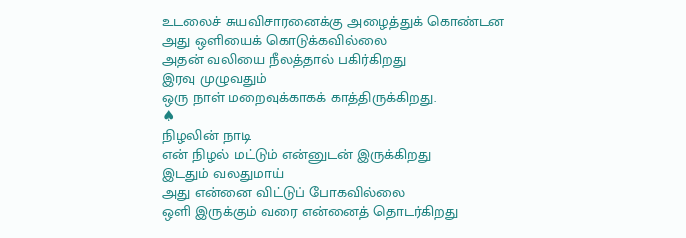உடலைச் சுயவிசாரனைக்கு அழைத்துக் கொண்டன
அது ஒளியைக் கொடுக்கவில்லை
அதன் வலியை நீலத்தால் பகிர்கிறது
இரவு முழுவதும்
ஒரு நாள் மறைவுக்காகக் காத்திருக்கிறது.
♠
நிழலின் நாடி
என் நிழல் மட்டும் என்னுடன் இருக்கிறது
இடதும் வலதுமாய்
அது என்னை விட்டுப் போகவில்லை
ஒளி இருக்கும் வரை என்னைத் தொடர்கிறது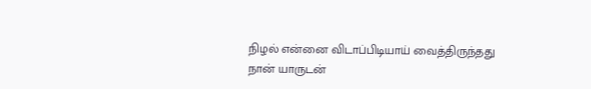நிழல் என்னை விடாப்பிடியாய் வைத்திருந்தது
நான் யாருடன்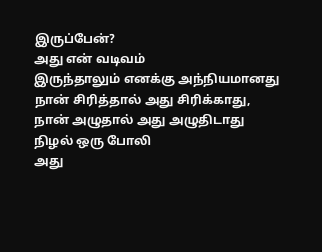இருப்பேன்?
அது என் வடிவம்
இருந்தாலும் எனக்கு அந்நியமானது
நான் சிரித்தால் அது சிரிக்காது,
நான் அழுதால் அது அழுதிடாது
நிழல் ஒரு போலி
அது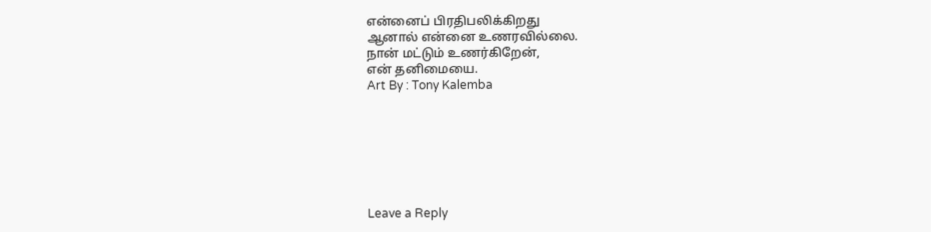என்னைப் பிரதிபலிக்கிறது
ஆனால் என்னை உணரவில்லை.
நான் மட்டும் உணர்கிறேன்,
என் தனிமையை.
Art By : Tony Kalemba







Leave a Reply